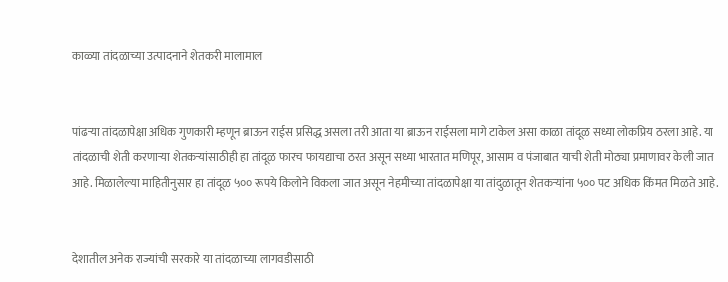काळ्या तांदळाच्या उत्पादनाने शेतकरी मालामाल


पांढर्‍या तांदळापेक्षा अधिक गुणकारी म्हणून ब्राऊन राईस प्रसिद्ध असला तरी आता या ब्राऊन राईसला मागे टाकेल असा काळा तांदूळ सध्या लोकप्रिय ठरला आहे. या तांदळाची शेती करणार्‍या शेतकर्‍यांसाठीही हा तांदूळ फारच फायद्याचा ठरत असून सध्या भारतात मणिपूर, आसाम व पंजाबात याची शेती मोठ्या प्रमाणावर केली जात आहे. मिळालेल्या माहितीनुसार हा तांदूळ ५०० रूपये किलोने विकला जात असून नेहमीच्या तांदळापेक्षा या तांदुळातून शेतकर्‍यांना ५०० पट अधिक किंमत मिळते आहे.


देशातील अनेक राज्यांची सरकारे या तांदळाच्या लागवडीसाठी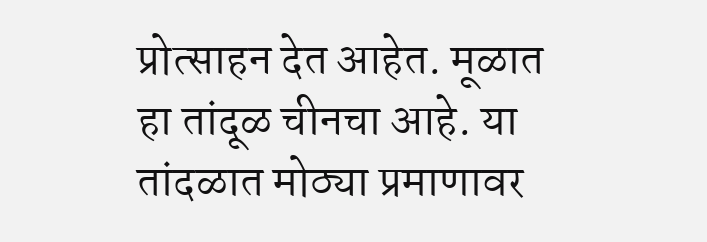प्रोत्साहन देत आहेत. मूळात हा तांदूळ चीनचा आहे. या तांदळात मोठ्या प्रमाणावर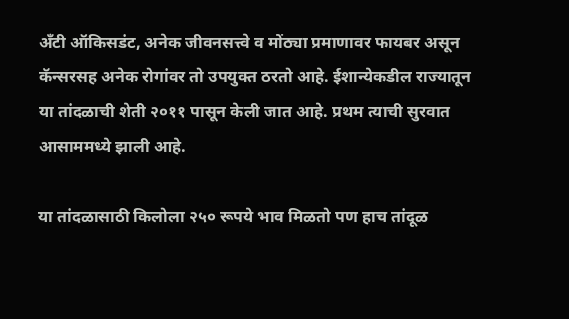अँटी ऑकिसडंट, अनेक जीवनसत्त्वे व मोंठ्या प्रमाणावर फायबर असून कॅन्सरसह अनेक रोगांवर तो उपयुक्त ठरतो आहे. ईशान्येकडील राज्यातून या तांदळाची शेती २०११ पासून केली जात आहे. प्रथम त्याची सुरवात आसाममध्ये झाली आहे.

या तांदळासाठी किलोला २५० रूपये भाव मिळतो पण हाच तांदूळ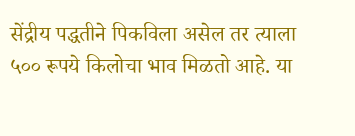सेंद्रीय पद्धतीने पिकविला असेल तर त्याला ५०० रूपये किलोचा भाव मिळतो आहे. या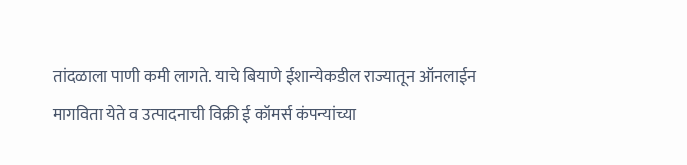तांदळाला पाणी कमी लागते. याचे बियाणे ईशान्येकडील राज्यातून ऑनलाईन मागविता येते व उत्पादनाची विक्री ई कॉमर्स कंपन्यांच्या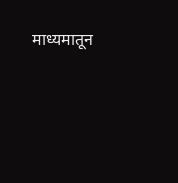माध्यमातून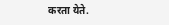करता येते.